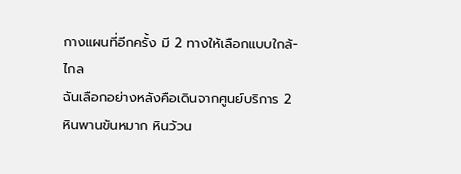กางแผนที่อีกครั้ง มี 2 ทางให้เลือกแบบใกล้-ไกล
ฉันเลือกอย่างหลังคือเดินจากศูนย์บริการ 2
หินพานขันหมาก หินวัวน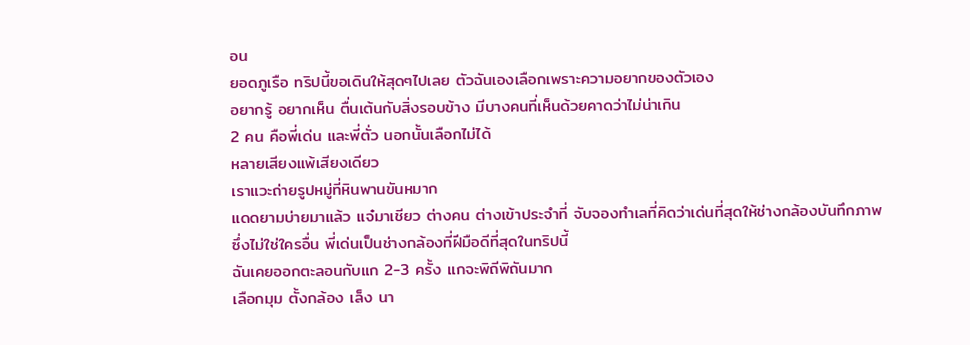อน
ยอดภูเรือ ทริปนี้ขอเดินให้สุดๆไปเลย ตัวฉันเองเลือกเพราะความอยากของตัวเอง
อยากรู้ อยากเห็น ตื่นเต้นกับสิ่งรอบข้าง มีบางคนที่เห็นด้วยคาดว่าไม่น่าเกิน
2 คน คือพี่เด่น และพี่ตั่ว นอกนั้นเลือกไม่ได้
หลายเสียงแพ้เสียงเดียว
เราแวะถ่ายรูปหมู่ที่หินพานขันหมาก
แดดยามบ่ายมาแล้ว แจ๋มาเชียว ต่างคน ต่างเข้าประจำที่ จับจองทำเลที่คิดว่าเด่นที่สุดให้ช่างกล้องบันทึกภาพ
ซึ่งไม่ใช่ใครอื่น พี่เด่นเป็นช่างกล้องที่ฝีมือดีที่สุดในทริปนี้
ฉันเคยออกตะลอนกับแก 2-3 ครั้ง แกจะพิถีพิถันมาก
เลือกมุม ตั้งกล้อง เล็ง นา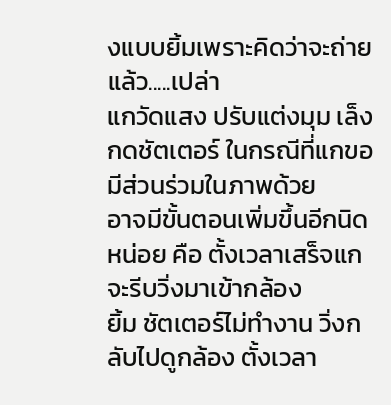งแบบยิ้มเพราะคิดว่าจะถ่ายแล้ว.....เปล่า
แกวัดแสง ปรับแต่งมุม เล็ง กดชัตเตอร์ ในกรณีที่แกขอมีส่วนร่วมในภาพด้วย
อาจมีขั้นตอนเพิ่มขึ้นอีกนิดหน่อย คือ ตั้งเวลาเสร็จแกจะรีบวิ่งมาเข้ากล้อง
ยิ้ม ชัตเตอร์ไม่ทำงาน วิ่งกลับไปดูกล้อง ตั้งเวลา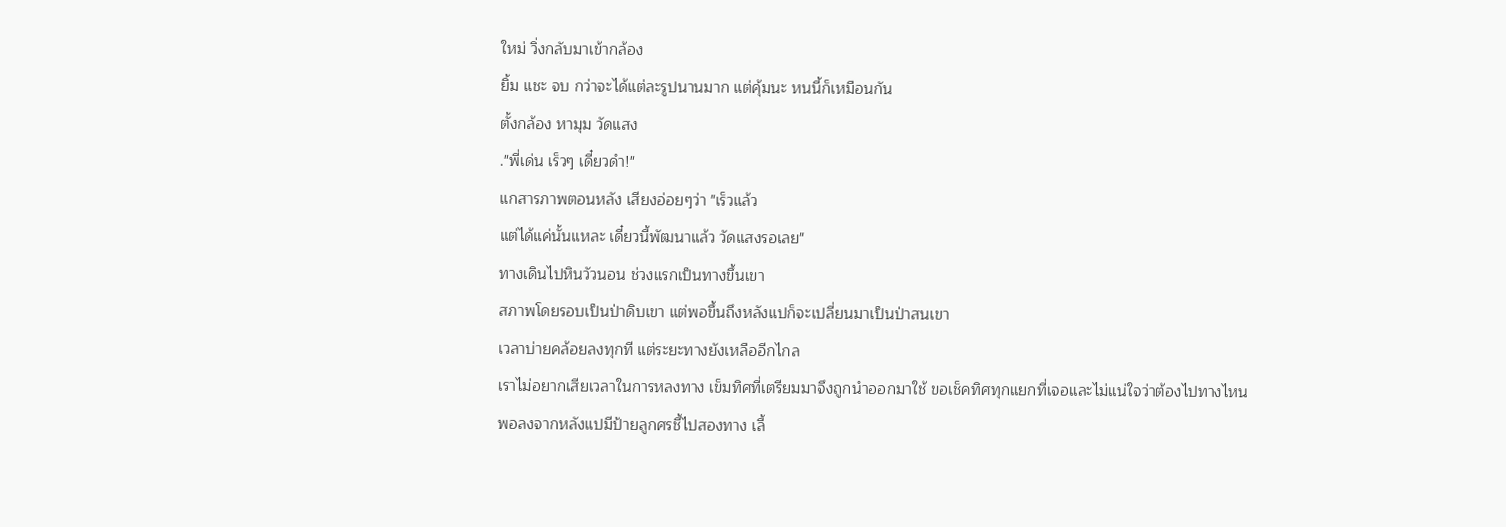ใหม่ วิ่งกลับมาเข้ากล้อง
ยิ้ม แชะ จบ กว่าจะได้แต่ละรูปนานมาก แต่คุ้มนะ หนนี้ก็เหมือนกัน
ตั้งกล้อง หามุม วัดแสง
."พี่เด่น เร็วๆ เดี๋ยวดำ!"
แกสารภาพตอนหลัง เสียงอ่อยๆว่า "เร็วแล้ว
แต่ได้แค่นั้นแหละ เดี๋ยวนี้พัฒนาแล้ว วัดแสงรอเลย"
ทางเดินไปหินวัวนอน ช่วงแรกเป็นทางขึ้นเขา
สภาพโดยรอบเป็นป่าดิบเขา แต่พอขึ้นถึงหลังแปก็จะเปลี่ยนมาเป็นป่าสนเขา
เวลาบ่ายคล้อยลงทุกที แต่ระยะทางยังเหลืออีกไกล
เราไม่อยากเสียเวลาในการหลงทาง เข็มทิศที่เตรียมมาจึงถูกนำออกมาใช้ ขอเช็คทิศทุกแยกที่เจอและไม่แน่ใจว่าต้องไปทางไหน
พอลงจากหลังแปมีป้ายลูกศรชี้ไปสองทาง เลี้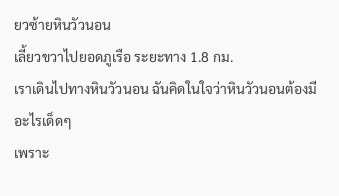ยวซ้ายหินวัวนอน
เลี้ยวขวาไปยอดภูเรือ ระยะทาง 1.8 กม.
เราเดินไปทางหินวัวนอน ฉันคิดในใจว่าหินวัวนอนต้องมีอะไรเด็ดๆ
เพราะ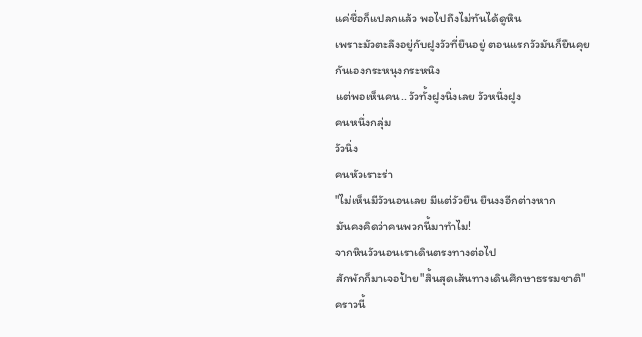แค่ชื่อก็แปลกแล้ว พอไปถึงไม่ทันได้ดูหิน
เพราะมัวตะลึงอยู่กับฝูงวัวที่ยืนอยู่ ตอนแรกวัวมันก็ยืนคุยกันเองกระหนุงกระหนิง
แต่พอเห็นคน.. วัวทั้งฝูงนิ่งเลย วัวหนึ่งฝูง
คนหนึ่งกลุ่ม
วัวนิ่ง
คนหัวเราะร่า
"ไม่เห็นมีวัวนอนเลย มีแต่วัวยืน ยืนงงอีกต่างหาก
มันคงคิดว่าคนพวกนี้มาทำไม!
จากหินวัวนอนเราเดินตรงทางต่อไป
สักพักก็มาเจอป้าย"สิ้นสุดเส้นทางเดินศึกษาธรรมชาติ"
คราวนี้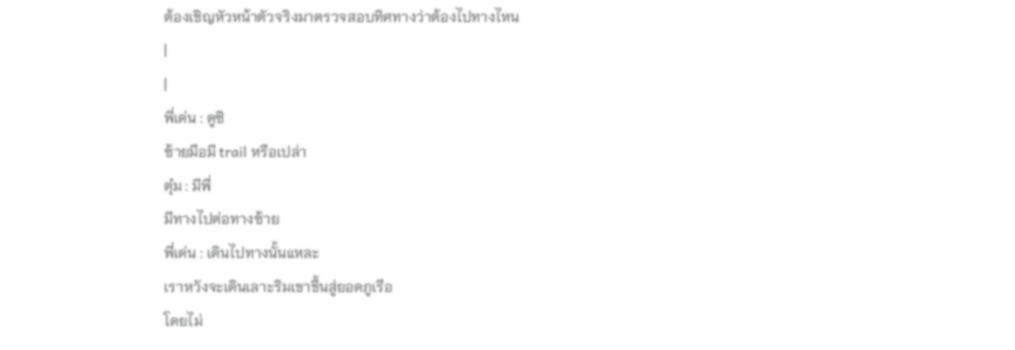ต้องเชิญหัวหน้าตัวจริงมาตรวจสอบทิศทางว่าต้องไปทางไหน
|
|
พี่เด่น : ดูซิ
ซ้ายมือมี trail หรือเปล่า
ตุ๋ม : มีพี่
มีทางไปต่อทางซ้าย
พี่เด่น : เดินไปทางนั้นแหละ
เราหวังจะเดินเลาะริมเขาขึ้นสู่ยอดภูเรือ
โดยไม่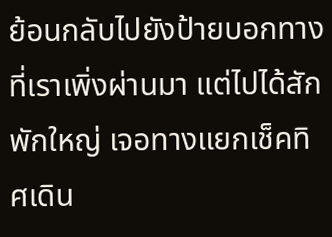ย้อนกลับไปยังป้ายบอกทางที่เราเพิ่งผ่านมา แต่ไปได้สักพักใหญ่ เจอทางแยกเช็คทิศเดิน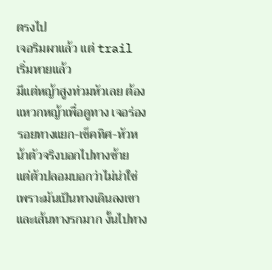ตรงไป
เจอริมผาแล้ว แต่ trail เริ่มหายแล้ว
มีแต่หญ้าสูงท่วมหัวเลย ต้องแหวกหญ้าเพื่อดูทาง เจอร่องรอยทางแยก-เช็คทิศ-หัวหน้าตัวจริงบอกไปทางซ้าย
แต่ตัวปลอมบอกว่าไม่น่าใช่ เพราะมันเป็นทางเดินลงเขา และเส้นทางรกมาก งั้นไปทาง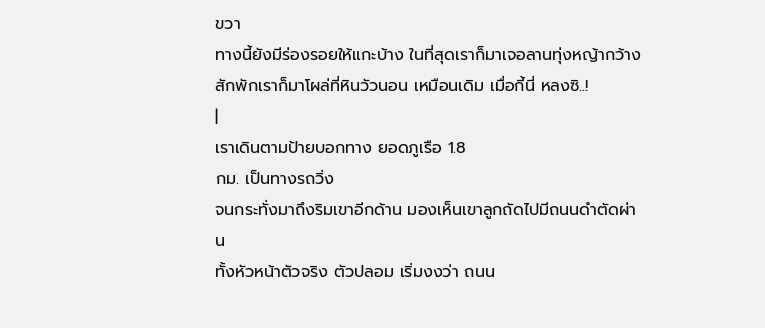ขวา
ทางนี้ยังมีร่องรอยให้แกะบ้าง ในที่สุดเราก็มาเจอลานทุ่งหญ้ากว้าง
สักพักเราก็มาโผล่ที่หินวัวนอน เหมือนเดิม เมื่อกี้นี่ หลงซิ..!
|
เราเดินตามป้ายบอกทาง ยอดภูเรือ 1.8
กม. เป็นทางรถวิ่ง
จนกระทั่งมาถึงริมเขาอีกด้าน มองเห็นเขาลูกถัดไปมีถนนดำตัดผ่าน
ทั้งหัวหน้าตัวจริง ตัวปลอม เริ่มงงว่า ถนน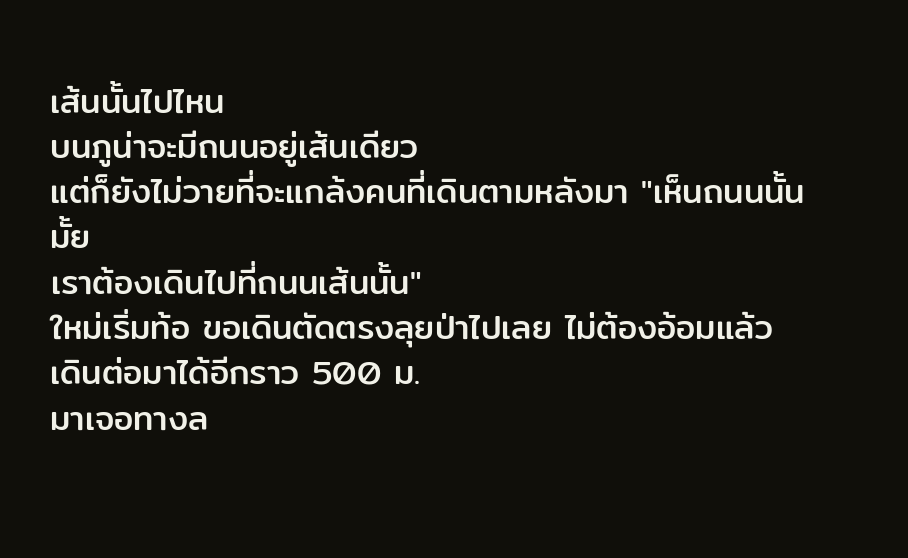เส้นนั้นไปไหน
บนภูน่าจะมีถนนอยู่เส้นเดียว
แต่ก็ยังไม่วายที่จะแกล้งคนที่เดินตามหลังมา "เห็นถนนนั้นมั้ย
เราต้องเดินไปที่ถนนเส้นนั้น"
ใหม่เริ่มท้อ ขอเดินตัดตรงลุยป่าไปเลย ไม่ต้องอ้อมแล้ว
เดินต่อมาได้อีกราว 500 ม.
มาเจอทางล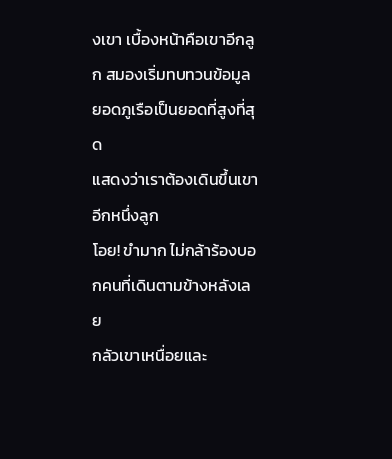งเขา เบื้องหน้าคือเขาอีกลูก สมองเริ่มทบทวนข้อมูล
ยอดภูเรือเป็นยอดที่สูงที่สุด
แสดงว่าเราต้องเดินขึ้นเขาอีกหนึ่งลูก
โอย! ขำมาก ไม่กล้าร้องบอกคนที่เดินตามข้างหลังเลย
กลัวเขาเหนื่อยและ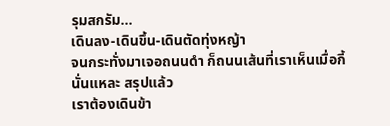รุมสกรัม...
เดินลง-เดินขึ้น-เดินตัดทุ่งหญ้า
จนกระทั่งมาเจอถนนดำ ก็ถนนเส้นที่เราเห็นเมื่อกี้ นั่นแหละ สรุปแล้ว
เราต้องเดินข้า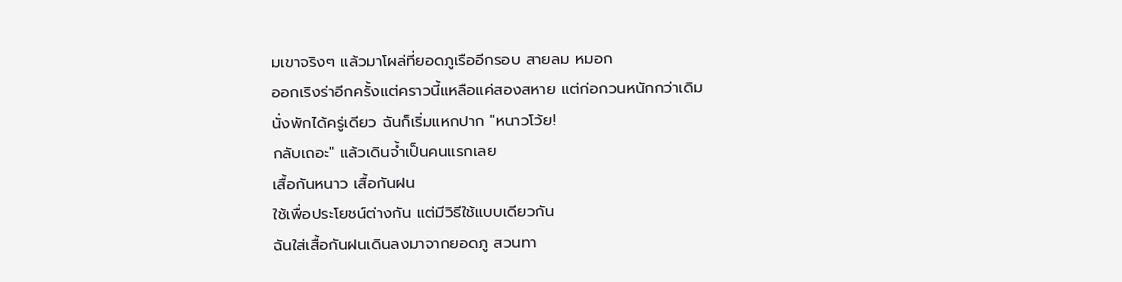มเขาจริงๆ แล้วมาโผล่ที่ยอดภูเรืออีกรอบ สายลม หมอก
ออกเริงร่าอีกครั้งแต่คราวนี้แหลือแค่สองสหาย แต่ก่อกวนหนักกว่าเดิม
นั่งพักได้ครู่เดียว ฉันก็เริ่มแหกปาก "หนาวโว้ย!
กลับเถอะ" แล้วเดินจ้ำเป็นคนแรกเลย
เสื้อกันหนาว เสื้อกันฝน
ใช้เพื่อประโยชน์ต่างกัน แต่มีวิธีใช้แบบเดียวกัน
ฉันใส่เสื้อกันฝนเดินลงมาจากยอดภู สวนทา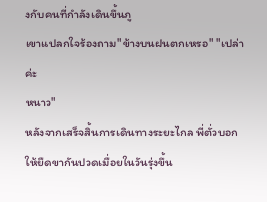งกับคนที่กำลังเดินขึ้นภู
เขาแปลกใจร้องถาม"ข้างบนฝนตกเหรอ" "เปล่าค่ะ
หนาว"
หลังจากเสร็จสิ้นการเดินทางระยะไกล พี่ตั่วบอกให้ยืดขากันปวดเมื่อยในวันรุ่งขึ้น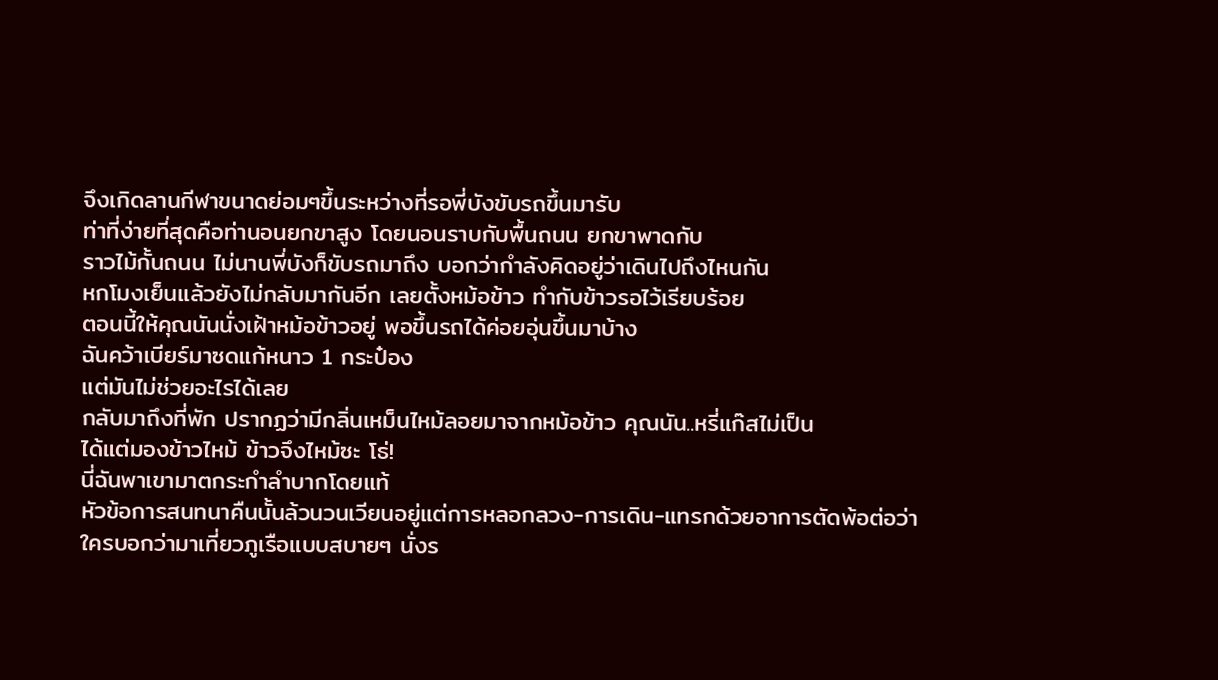จึงเกิดลานกีฬาขนาดย่อมๆขึ้นระหว่างที่รอพี่บังขับรถขึ้นมารับ
ท่าที่ง่ายที่สุดคือท่านอนยกขาสูง โดยนอนราบกับพื้นถนน ยกขาพาดกับ
ราวไม้กั้นถนน ไม่นานพี่บังก็ขับรถมาถึง บอกว่ากำลังคิดอยู่ว่าเดินไปถึงไหนกัน
หกโมงเย็นแล้วยังไม่กลับมากันอีก เลยตั้งหม้อข้าว ทำกับข้าวรอไว้เรียบร้อย
ตอนนี้ให้คุณนันนั่งเฝ้าหม้อข้าวอยู่ พอขึ้นรถได้ค่อยอุ่นขึ้นมาบ้าง
ฉันคว้าเบียร์มาซดแก้หนาว 1 กระป๋อง
แต่มันไม่ช่วยอะไรได้เลย
กลับมาถึงที่พัก ปรากฏว่ามีกลิ่นเหม็นไหม้ลอยมาจากหม้อข้าว คุณนัน..หรี่แก๊สไม่เป็น
ได้แต่มองข้าวไหม้ ข้าวจึงไหม้ซะ โธ่!
นี่ฉันพาเขามาตกระกำลำบากโดยแท้
หัวข้อการสนทนาคืนนั้นล้วนวนเวียนอยู่แต่การหลอกลวง-การเดิน-แทรกด้วยอาการตัดพ้อต่อว่า
ใครบอกว่ามาเที่ยวภูเรือแบบสบายๆ นั่งร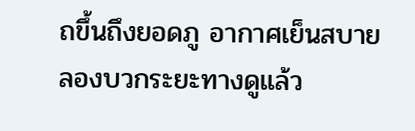ถขึ้นถึงยอดภู อากาศเย็นสบาย
ลองบวกระยะทางดูแล้ว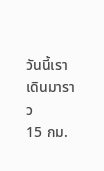วันนี้เราเดินมาราว
15 กม.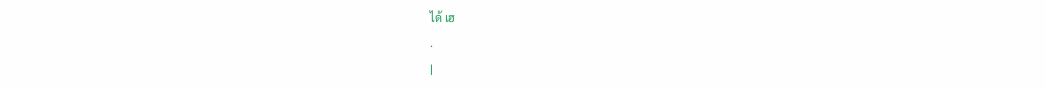ได้ เฮ
.
|